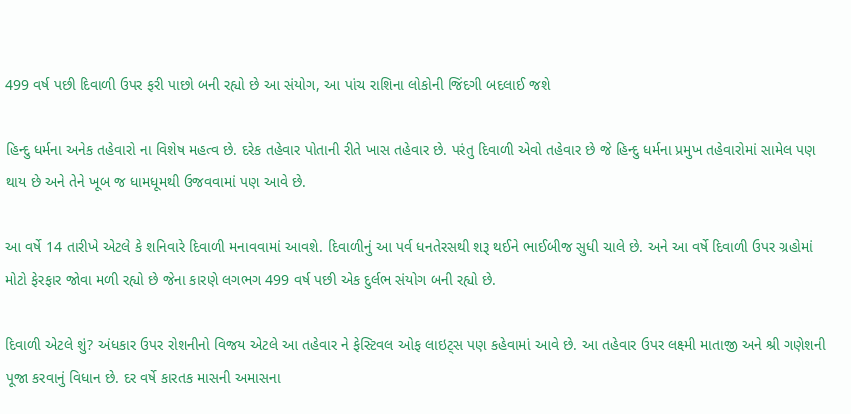499 વર્ષ પછી દિવાળી ઉપર ફરી પાછો બની રહ્યો છે આ સંયોગ, આ પાંચ રાશિના લોકોની જિંદગી બદલાઈ જશે

હિન્દુ ધર્મના અનેક તહેવારો ના વિશેષ મહત્વ છે. દરેક તહેવાર પોતાની રીતે ખાસ તહેવાર છે. પરંતુ દિવાળી એવો તહેવાર છે જે હિન્દુ ધર્મના પ્રમુખ તહેવારોમાં સામેલ પણ થાય છે અને તેને ખૂબ જ ધામધૂમથી ઉજવવામાં પણ આવે છે.

આ વર્ષે 14 તારીખે એટલે કે શનિવારે દિવાળી મનાવવામાં આવશે. દિવાળીનું આ પર્વ ધનતેરસથી શરૂ થઈને ભાઈબીજ સુધી ચાલે છે. અને આ વર્ષે દિવાળી ઉપર ગ્રહોમાં મોટો ફેરફાર જોવા મળી રહ્યો છે જેના કારણે લગભગ 499 વર્ષ પછી એક દુર્લભ સંયોગ બની રહ્યો છે.

દિવાળી એટલે શું? અંધકાર ઉપર રોશનીનો વિજય એટલે આ તહેવાર ને ફેસ્ટિવલ ઓફ લાઇટ્સ પણ કહેવામાં આવે છે. આ તહેવાર ઉપર લક્ષ્મી માતાજી અને શ્રી ગણેશની પૂજા કરવાનું વિધાન છે. દર વર્ષે કારતક માસની અમાસના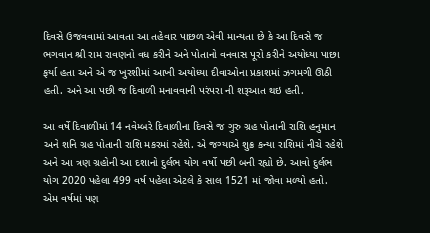દિવસે ઉજવવામાં આવતા આ તહેવાર પાછળ એવી માન્યતા છે કે આ દિવસે જ ભગવાન શ્રી રામ રાવણનો વધ કરીને અને પોતાનો વનવાસ પૂરો કરીને અયોધ્યા પાછા ફર્યા હતા અને એ જ ખુરશીમાં આખી અયોધ્યા દીવાઓના પ્રકાશમાં ઝગમગી ઊઠી હતી. અને આ પછી જ દિવાળી મનાવવાની પરંપરા ની શરૂઆત થઇ હતી.

આ વર્ષે દિવાળીમાં 14 નવેમ્બરે દિવાળીના દિવસે જ ગુરુ ગ્રહ પોતાની રાશિ હનુમાન અને શનિ ગ્રહ પોતાની રાશિ મકરમાં રહેશે. એ જગ્યાએ શુક્ર કન્યા રાશિમાં નીચે રહેશે અને આ ત્રણ ગ્રહોની આ દશાનો દુર્લભ યોગ વર્ષો પછી બની રહ્યો છે. આવો દુર્લભ યોગ 2020 પહેલા 499 વર્ષ પહેલા એટલે કે સાલ 1521 માં જોવા મળ્યો હતો. એમ વર્ષમાં પણ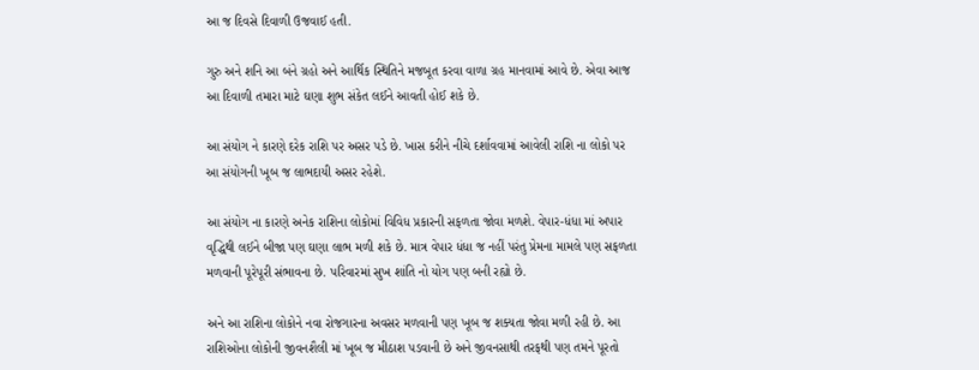આ જ દિવસે દિવાળી ઉજવાઈ હતી.

ગુરુ અને શનિ આ બંને ગ્રહો અને આર્થિક સ્થિતિને મજબૂત કરવા વાળા ગ્રહ માનવામાં આવે છે. એવા આજ આ દિવાળી તમારા માટે ઘણા શુભ સંકેત લઈને આવતી હોઈ શકે છે.

આ સંયોગ ને કારણે દરેક રાશિ પર અસર પડે છે. ખાસ કરીને નીચે દર્શાવવામાં આવેલી રાશિ ના લોકો પર આ સંયોગની ખૂબ જ લાભદાયી અસર રહેશે.

આ સંયોગ ના કારણે અનેક રાશિના લોકોમાં વિવિધ પ્રકારની સફળતા જોવા મળશે. વેપાર-ધંધા માં અપાર વૃદ્ધિથી લઈને બીજા પણ ઘણા લાભ મળી શકે છે. માત્ર વેપાર ધંધા જ નહીં પરંતુ પ્રેમના મામલે પણ સફળતા મળવાની પૂરેપૂરી સંભાવના છે. પરિવારમાં સુખ શાંતિ નો યોગ પણ બની રહ્યો છે.

અને આ રાશિના લોકોને નવા રોજગારના અવસર મળવાની પણ ખૂબ જ શક્યતા જોવા મળી રહી છે. આ રાશિઓના લોકોની જીવનશૈલી માં ખૂબ જ મીઠાશ પડવાની છે અને જીવનસાથી તરફથી પણ તમને પૂરતો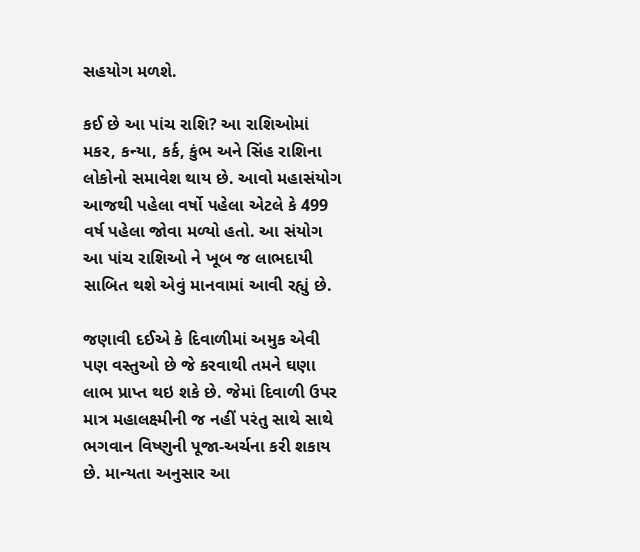સહયોગ મળશે.

કઈ છે આ પાંચ રાશિ? આ રાશિઓમાં મકર, કન્યા, કર્ક, કુંભ અને સિંહ રાશિના લોકોનો સમાવેશ થાય છે. આવો મહાસંયોગ આજથી પહેલા વર્ષો પહેલા એટલે કે 499 વર્ષ પહેલા જોવા મળ્યો હતો. આ સંયોગ આ પાંચ રાશિઓ ને ખૂબ જ લાભદાયી સાબિત થશે એવું માનવામાં આવી રહ્યું છે.

જણાવી દઈએ કે દિવાળીમાં અમુક એવી પણ વસ્તુઓ છે જે કરવાથી તમને ઘણા લાભ પ્રાપ્ત થઇ શકે છે. જેમાં દિવાળી ઉપર માત્ર મહાલક્ષ્મીની જ નહીં પરંતુ સાથે સાથે ભગવાન વિષ્ણુની પૂજા-અર્ચના કરી શકાય છે. માન્યતા અનુસાર આ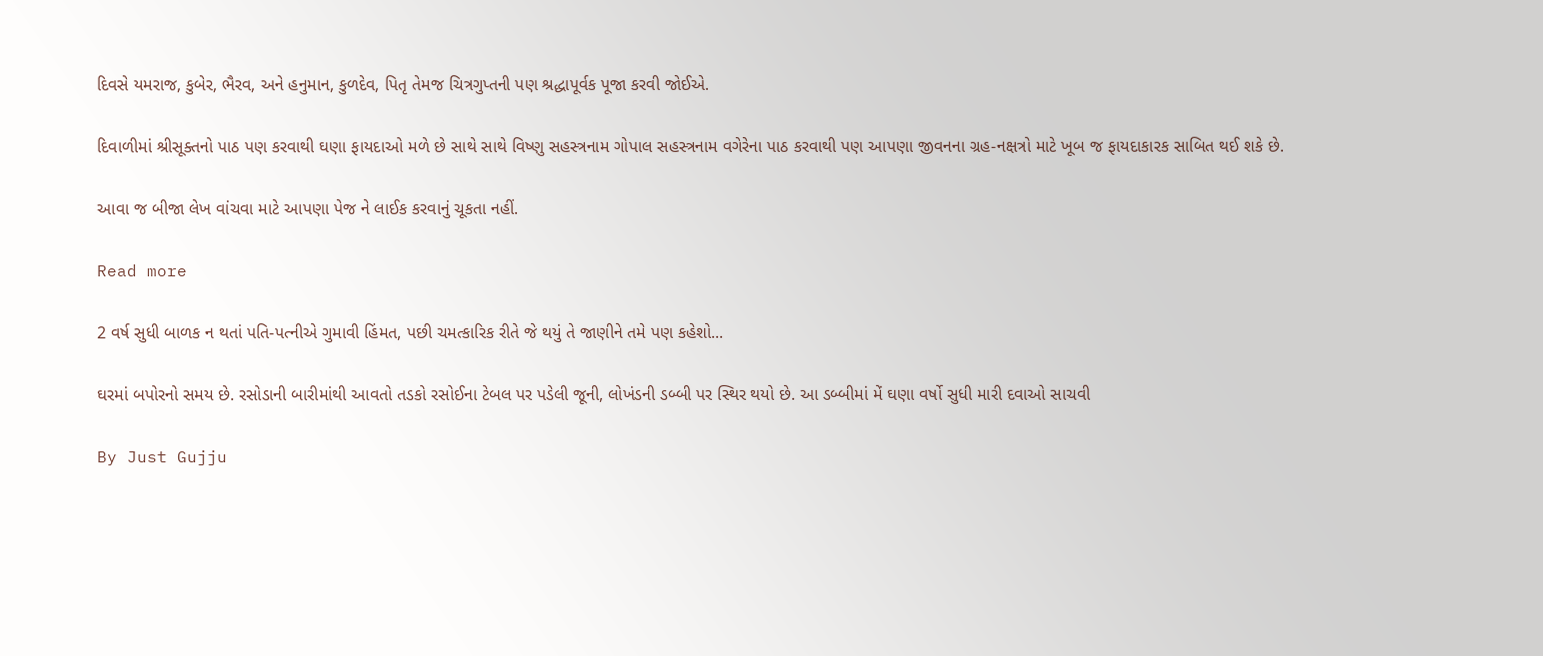દિવસે યમરાજ, કુબેર, ભૈરવ, અને હનુમાન, કુળદેવ, પિતૃ તેમજ ચિત્રગુપ્તની પણ શ્રદ્ધાપૂર્વક પૂજા કરવી જોઈએ.

દિવાળીમાં શ્રીસૂક્તનો પાઠ પણ કરવાથી ઘણા ફાયદાઓ મળે છે સાથે સાથે વિષ્ણુ સહસ્ત્રનામ ગોપાલ સહસ્ત્રનામ વગેરેના પાઠ કરવાથી પણ આપણા જીવનના ગ્રહ-નક્ષત્રો માટે ખૂબ જ ફાયદાકારક સાબિત થઈ શકે છે.

આવા જ બીજા લેખ વાંચવા માટે આપણા પેજ ને લાઈક કરવાનું ચૂકતા નહીં.

Read more

2 વર્ષ સુધી બાળક ન થતાં પતિ-પત્નીએ ગુમાવી હિંમત, પછી ચમત્કારિક રીતે જે થયું તે જાણીને તમે પણ કહેશો...

ઘરમાં બપોરનો સમય છે. રસોડાની બારીમાંથી આવતો તડકો રસોઈના ટેબલ પર પડેલી જૂની, લોખંડની ડબ્બી પર સ્થિર થયો છે. આ ડબ્બીમાં મેં ઘણા વર્ષો સુધી મારી દવાઓ સાચવી

By Just Gujju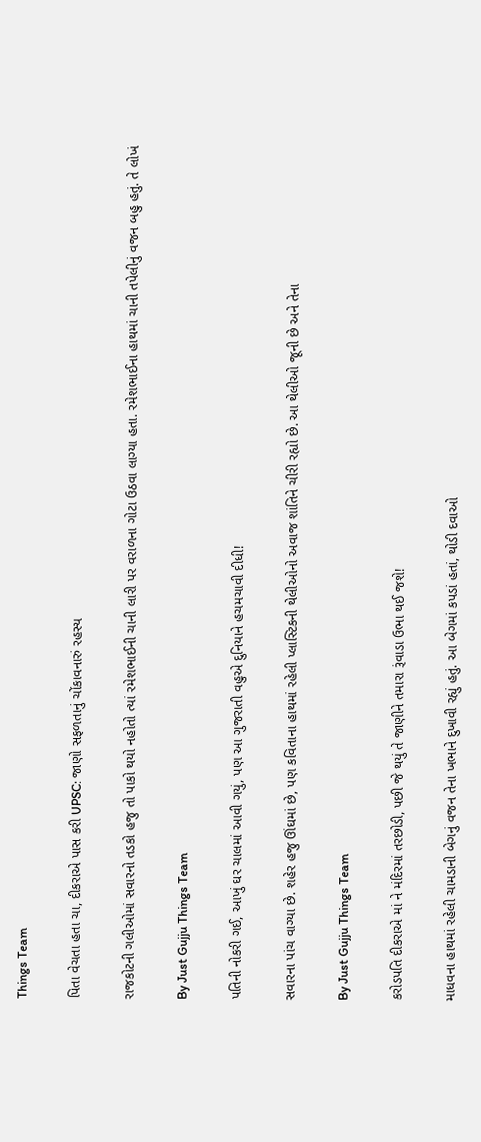Things Team

પિતા વેચતા હતા ચા, દીકરાએ પાસ કરી UPSC: જાણો સફળતાનું ચોંકાવનારું રહસ્ય

રાજકોટની ગલીઓમાં સવારનો તડકો હજુ તો પાકો થયો નહોતો ત્યાં રમેશભાઈની ચાની લારી પર વરાળના ગોટા ઉઠવા લાગ્યા હતા. રમેશભાઈના હાથમાં ચાની તપેલીનું વજન બહુ હતું. તે લોખં

By Just Gujju Things Team

પતિની નોકરી ગઈ, આખું ઘર ચાલમાં આવી ગયું, પણ આ ગુજરાતી વહુએ દુનિયાને હચમચાવી દીધી!

સવારના પાંચ વાગ્યા છે. શહેર હજુ ઊંઘમાં છે, પણ કવિતાના હાથમાં રહેલી પ્લાસ્ટિકની થેલીઓનો અવાજ શાંતિને ચીરી રહ્યો છે. આ થેલીઓ જૂની છે અને તેના

By Just Gujju Things Team

કરોડપતિ દીકરાએ માં ને મંદિરમાં તરછોડી, પછી જે થયું તે જાણીને તમારા રૂંવાડા ઉભા થઈ જશે!

માધવના હાથમાં રહેલી ચામડાની બેગનું વજન તેના ખભાને દુખાવી રહ્યું હતું. આ બેગમાં કપડાં હતાં, થોડી દવાઓ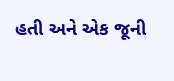હતી અને એક જૂની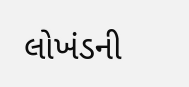લોખંડની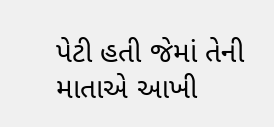પેટી હતી જેમાં તેની માતાએ આખી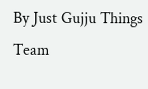By Just Gujju Things Team